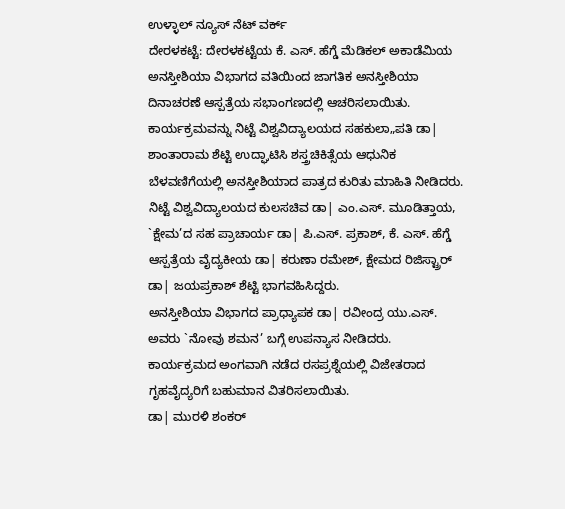ಉಳ್ಳಾಲ್ ನ್ಯೂಸ್ ನೆಟ್ ವರ್ಕ್
ದೇರಳಕಟ್ಟೆ: ದೇರಳಕಟ್ಟೆಯ ಕೆ. ಎಸ್. ಹೆಗ್ಡೆ ಮೆಡಿಕಲ್ ಅಕಾಡೆಮಿಯ ಅನಸ್ತೀಶಿಯಾ ವಿಭಾಗದ ವತಿಯಿಂದ ಜಾಗತಿಕ ಅನಸ್ತೀಶಿಯಾ ದಿನಾಚರಣೆ ಆಸ್ಪತ್ರೆಯ ಸಭಾಂಗಣದಲ್ಲಿ ಆಚರಿಸಲಾಯಿತು.
ಕಾರ್ಯಕ್ರಮವನ್ನು ನಿಟ್ಟೆ ವಿಶ್ವವಿದ್ಯಾಲಯದ ಸಹಕುಲಾ„ಪತಿ ಡಾ| ಶಾಂತಾರಾಮ ಶೆಟ್ಟಿ ಉದ್ಘಾಟಿಸಿ ಶಸ್ತ್ರಚಿಕಿತ್ಸೆಯ ಆಧುನಿಕ ಬೆಳವಣಿಗೆಯಲ್ಲಿ ಅನಸ್ತೀಶಿಯಾದ ಪಾತ್ರದ ಕುರಿತು ಮಾಹಿತಿ ನೀಡಿದರು.
ನಿಟ್ಟೆ ವಿಶ್ವವಿದ್ಯಾಲಯದ ಕುಲಸಚಿವ ಡಾ| ಎಂ.ಎಸ್. ಮೂಡಿತ್ತಾಯ, `ಕ್ಷೇಮ’ದ ಸಹ ಪ್ರಾಚಾರ್ಯ ಡಾ| ಪಿ.ಎಸ್. ಪ್ರಕಾಶ್, ಕೆ. ಎಸ್. ಹೆಗ್ಡೆ ಆಸ್ಪತ್ರೆಯ ವೈದ್ಯಕೀಯ ಡಾ| ಕರುಣಾ ರಮೇಶ್, ಕ್ಷೇಮದ ರಿಜಿಸ್ಟ್ರಾರ್ ಡಾ| ಜಯಪ್ರಕಾಶ್ ಶೆಟ್ಟಿ ಭಾಗವಹಿಸಿದ್ದರು.
ಅನಸ್ತೀಶಿಯಾ ವಿಭಾಗದ ಪ್ರಾಧ್ಯಾಪಕ ಡಾ| ರವೀಂದ್ರ ಯು.ಎಸ್. ಅವರು `ನೋವು ಶಮನ’ ಬಗ್ಗೆ ಉಪನ್ಯಾಸ ನೀಡಿದರು.
ಕಾರ್ಯಕ್ರಮದ ಅಂಗವಾಗಿ ನಡೆದ ರಸಪ್ರಶ್ನೆಯಲ್ಲಿ ವಿಜೇತರಾದ ಗೃಹವೈದ್ಯರಿಗೆ ಬಹುಮಾನ ವಿತರಿಸಲಾಯಿತು.
ಡಾ| ಮುರಳಿ ಶಂಕರ್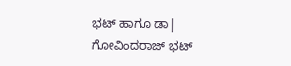ಭಟ್ ಹಾಗೂ ಡಾ| ಗೋವಿಂದರಾಜ್ ಭಟ್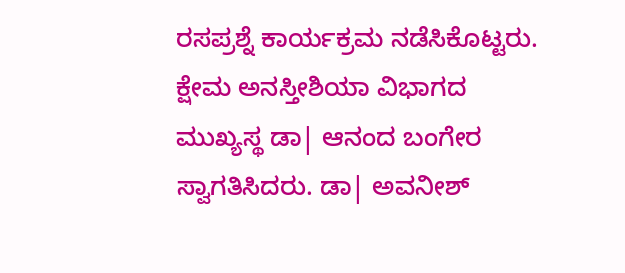ರಸಪ್ರಶ್ನೆ ಕಾರ್ಯಕ್ರಮ ನಡೆಸಿಕೊಟ್ಟರು.
ಕ್ಷೇಮ ಅನಸ್ತೀಶಿಯಾ ವಿಭಾಗದ ಮುಖ್ಯಸ್ಥ ಡಾ| ಆನಂದ ಬಂಗೇರ ಸ್ವಾಗತಿಸಿದರು. ಡಾ| ಅವನೀಶ್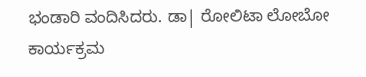ಭಂಡಾರಿ ವಂದಿಸಿದರು. ಡಾ| ರೋಲಿಟಾ ಲೋಬೋ ಕಾರ್ಯಕ್ರಮ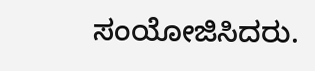ಸಂಯೋಜಿಸಿದರು.